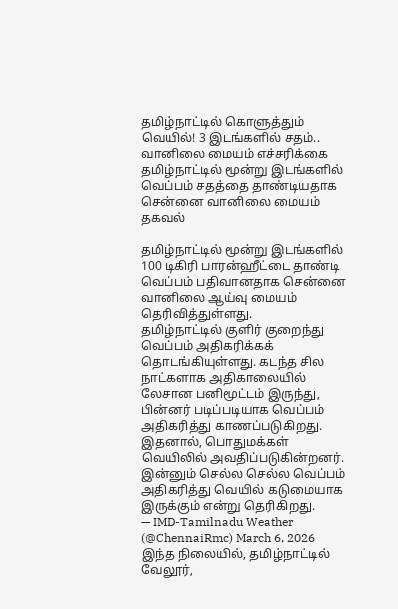தமிழ்நாட்டில் கொளுத்தும் வெயில்! 3 இடங்களில் சதம்.. வானிலை மையம் எச்சரிக்கை
தமிழ்நாட்டில் மூன்று இடங்களில் வெப்பம் சதத்தை தாண்டியதாக சென்னை வானிலை மையம் தகவல்

தமிழ்நாட்டில் மூன்று இடங்களில் 100 டிகிரி பாரன்ஹீட்டை தாண்டி வெப்பம் பதிவானதாக சென்னை வானிலை ஆய்வு மையம் தெரிவித்துள்ளது.
தமிழ்நாட்டில் குளிர் குறைந்து வெப்பம் அதிகரிக்கக் தொடங்கியுள்ளது. கடந்த சில நாட்களாக அதிகாலையில் லேசான பனிமூட்டம் இருந்து, பின்னர் படிப்படியாக வெப்பம் அதிகரித்து காணப்படுகிறது. இதனால், பொதுமக்கள் வெயிலில் அவதிப்படுகின்றனர். இன்னும் செல்ல செல்ல வெப்பம் அதிகரித்து வெயில் கடுமையாக இருக்கும் என்று தெரிகிறது.
— IMD-Tamilnadu Weather (@ChennaiRmc) March 6, 2026
இந்த நிலையில், தமிழ்நாட்டில் வேலூர்,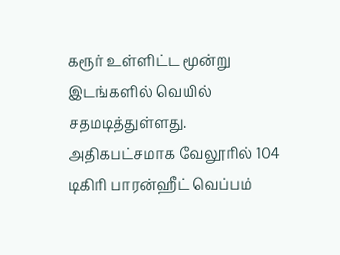கரூர் உள்ளிட்ட மூன்று இடங்களில் வெயில் சதமடித்துள்ளது. அதிகபட்சமாக வேலூரில் 104 டிகிரி பாரன்ஹீட் வெப்பம்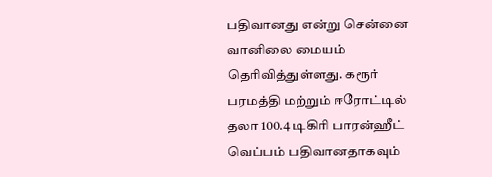பதிவானது என்று சென்னை வானிலை மையம் தெரிவித்துள்ளது. கரூர் பரமத்தி மற்றும் ஈரோட்டில் தலா 100.4 டிகிரி பாரன்ஹீட் வெப்பம் பதிவானதாகவும்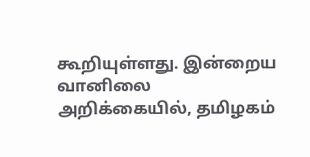கூறியுள்ளது. இன்றைய வானிலை அறிக்கையில், தமிழகம்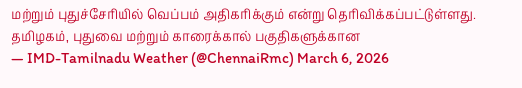மற்றும் புதுச்சேரியில் வெப்பம் அதிகரிக்கும் என்று தெரிவிக்கப்பட்டுள்ளது.
தமிழகம், புதுவை மற்றும் காரைக்கால் பகுதிகளுக்கான
— IMD-Tamilnadu Weather (@ChennaiRmc) March 6, 2026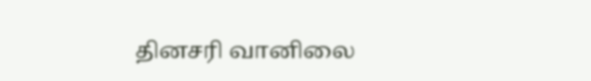தினசரி வானிலை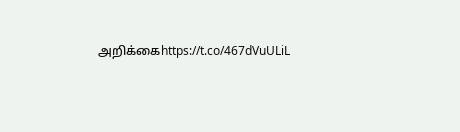அறிக்கைhttps://t.co/467dVuULiL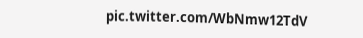pic.twitter.com/WbNmw12TdV